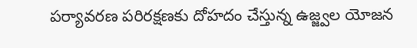పర్యావరణ పరిరక్షణకు దోహదం చేస్తున్న ఉజ్జ్వల యోజన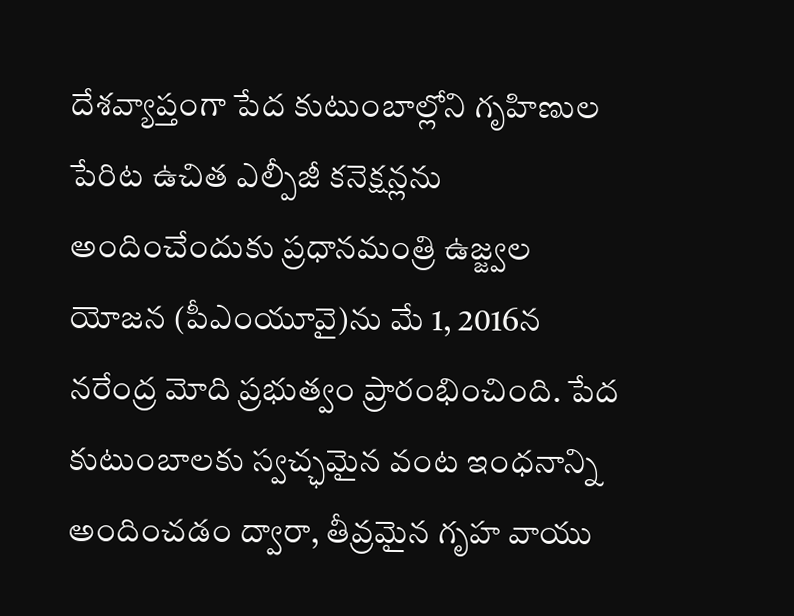దేశవ్యాప్తంగా పేద కుటుంబాల్లోని గృహిణుల పేరిట ఉచిత ఎల్పీజీ కనెక్షన్లను అందించేందుకు ప్రధానమంత్రి ఉజ్జ్వల యోజన (పీఎంయూవై)ను మే 1, 2016న నరేంద్ర మోది ప్రభుత్వం ప్రారంభించింది. పేద కుటుంబాలకు స్వచ్ఛమైన వంట ఇంధనాన్ని అందించడం ద్వారా, తీవ్రమైన గృహ వాయు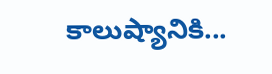కాలుష్యానికి...